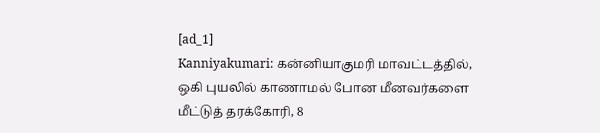[ad_1]
Kanniyakumari: கன்னியாகுமரி மாவட்டத்தில், ஒகி புயலில் காணாமல் போன மீனவர்களை மீட்டுத் தரக்கோரி, 8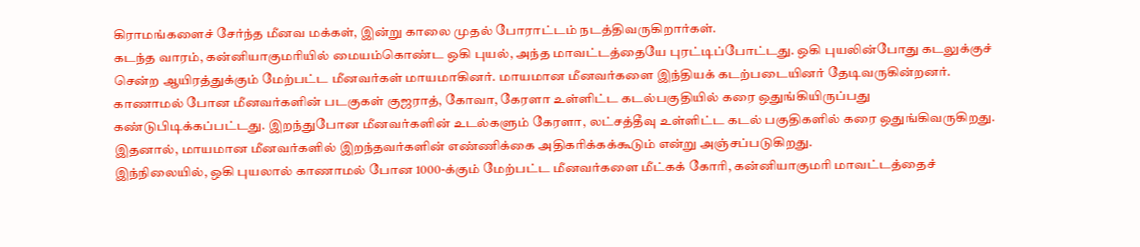கிராமங்களைச் சேர்ந்த மீனவ மக்கள், இன்று காலை முதல் போராட்டம் நடத்திவருகிறார்கள்.
கடந்த வாரம், கன்னியாகுமரியில் மையம்கொண்ட ஒகி புயல், அந்த மாவட்டத்தையே புரட்டிப்போட்டது. ஒகி புயலின்போது கடலுக்குச் சென்ற ஆயிரத்துக்கும் மேற்பட்ட மீனவர்கள் மாயமாகினர். மாயமான மீனவர்களை இந்தியக் கடற்படையினர் தேடிவருகின்றனர். காணாமல் போன மீனவர்களின் படகுகள் குஜராத், கோவா, கேரளா உள்ளிட்ட கடல்பகுதியில் கரை ஒதுங்கியிருப்பது கண்டுபிடிக்கப்பட்டது. இறந்துபோன மீனவர்களின் உடல்களும் கேரளா, லட்சத்தீவு உள்ளிட்ட கடல் பகுதிகளில் கரை ஒதுங்கிவருகிறது. இதனால், மாயமான மீனவர்களில் இறந்தவர்களின் எண்ணிக்கை அதிகரிக்கக்கூடும் என்று அஞ்சப்படுகிறது.
இந்நிலையில், ஒகி புயலால் காணாமல் போன 1000-க்கும் மேற்பட்ட மீனவர்களை மீட்கக் கோரி, கன்னியாகுமரி மாவட்டத்தைச்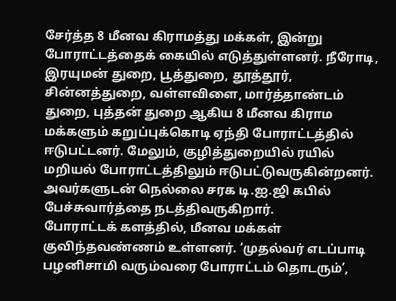சேர்த்த 8 மீனவ கிராமத்து மக்கள், இன்று போராட்டத்தைக் கையில் எடுத்துள்ளனர். நீரோடி, இரயுமன் துறை, பூத்துறை, தூத்தூர், சின்னத்துறை, வள்ளவிளை, மார்த்தாண்டம் துறை, புத்தன் துறை ஆகிய 8 மீனவ கிராம மக்களும் கறுப்புக்கொடி ஏந்தி போராட்டத்தில் ஈடுபட்டனர். மேலும், குழித்துறையில் ரயில் மறியல் போராட்டத்திலும் ஈடுபட்டுவருகின்றனர். அவர்களுடன் நெல்லை சரக டி.ஐ.ஜி கபில் பேச்சுவார்த்தை நடத்திவருகிறார்.
போராட்டக் களத்தில், மீனவ மக்கள் குவிந்தவண்ணம் உள்ளனர். ‘முதல்வர் எடப்பாடி பழனிசாமி வரும்வரை போராட்டம் தொடரும்’,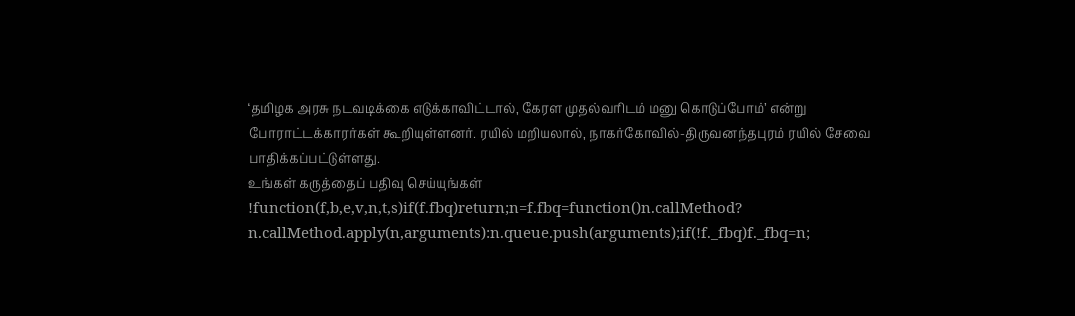‘தமிழக அரசு நடவடிக்கை எடுக்காவிட்டால், கேரள முதல்வரிடம் மனு கொடுப்போம்’ என்று போராட்டக்காரர்கள் கூறியுள்ளனர். ரயில் மறியலால், நாகர்கோவில்-திருவனந்தபுரம் ரயில் சேவை பாதிக்கப்பட்டுள்ளது.
உங்கள் கருத்தைப் பதிவு செய்யுங்கள்
!function(f,b,e,v,n,t,s)if(f.fbq)return;n=f.fbq=function()n.callMethod?
n.callMethod.apply(n,arguments):n.queue.push(arguments);if(!f._fbq)f._fbq=n;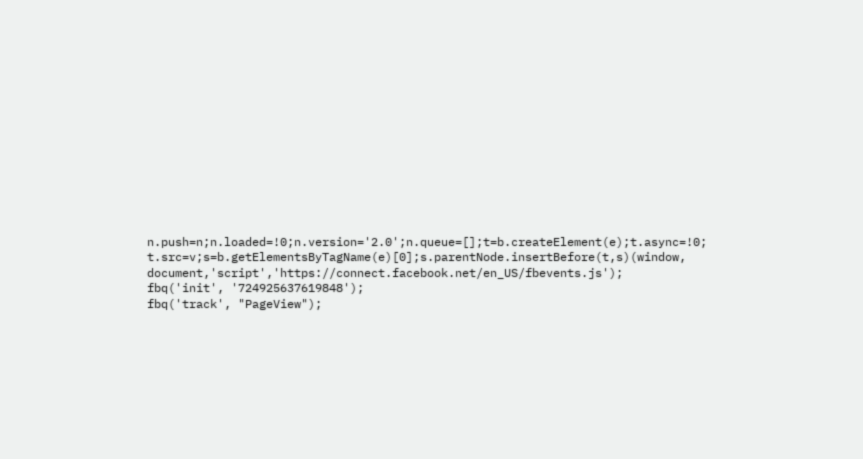n.push=n;n.loaded=!0;n.version='2.0';n.queue=[];t=b.createElement(e);t.async=!0;
t.src=v;s=b.getElementsByTagName(e)[0];s.parentNode.insertBefore(t,s)(window,
document,'script','https://connect.facebook.net/en_US/fbevents.js');
fbq('init', '724925637619848');
fbq('track', "PageView");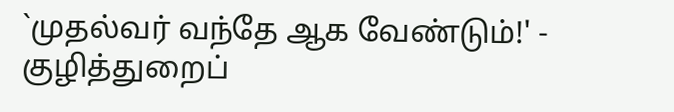`முதல்வர் வந்தே ஆக வேண்டும்!' - குழித்துறைப்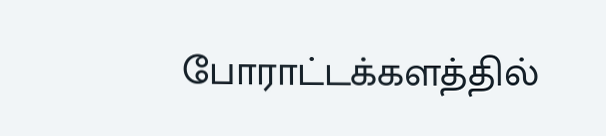போராட்டக்களத்தில்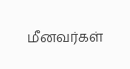மீனவர்கள்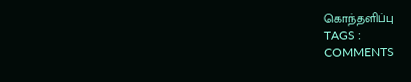கொந்தளிப்பு
TAGS :
COMMENTS